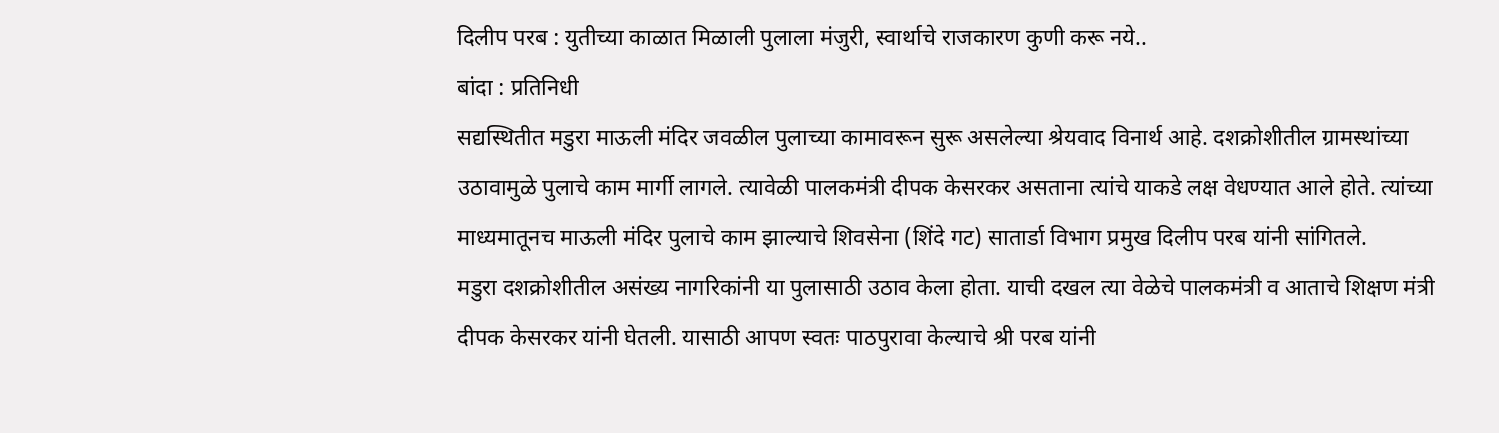दिलीप परब : युतीच्या काळात मिळाली पुलाला मंजुरी, स्वार्थाचे राजकारण कुणी करू नये..
बांदा : प्रतिनिधी
सद्यस्थितीत मडुरा माऊली मंदिर जवळील पुलाच्या कामावरून सुरू असलेल्या श्रेयवाद विनार्थ आहे. दशक्रोशीतील ग्रामस्थांच्या उठावामुळे पुलाचे काम मार्गी लागले. त्यावेळी पालकमंत्री दीपक केसरकर असताना त्यांचे याकडे लक्ष वेधण्यात आले होते. त्यांच्या माध्यमातूनच माऊली मंदिर पुलाचे काम झाल्याचे शिवसेना (शिंदे गट) सातार्डा विभाग प्रमुख दिलीप परब यांनी सांगितले.
मडुरा दशक्रोशीतील असंख्य नागरिकांनी या पुलासाठी उठाव केला होता. याची दखल त्या वेळेचे पालकमंत्री व आताचे शिक्षण मंत्री दीपक केसरकर यांनी घेतली. यासाठी आपण स्वतः पाठपुरावा केल्याचे श्री परब यांनी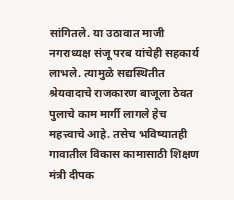सांगितले. या उठावात माजी नगराध्यक्ष संजू परब यांचेही सहकार्य लाभले. त्यामुळे सद्यस्थितीत श्रेयवादाचे राजकारण बाजूला ठेवत पुलाचे काम मार्गी लागले हेच महत्त्वाचे आहे. तसेच भविष्यातही गावातील विकास कामासाठी शिक्षण मंत्री दीपक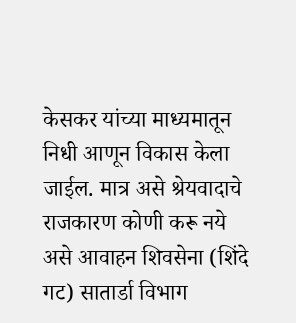केसकर यांच्या माध्यमातून निधी आणून विकास केला जाईल. मात्र असे श्रेयवादाचे राजकारण कोणी करू नये असे आवाहन शिवसेना (शिंदे गट) सातार्डा विभाग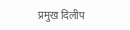प्रमुख दिलीप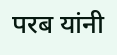परब यांनी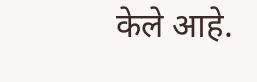केले आहे.